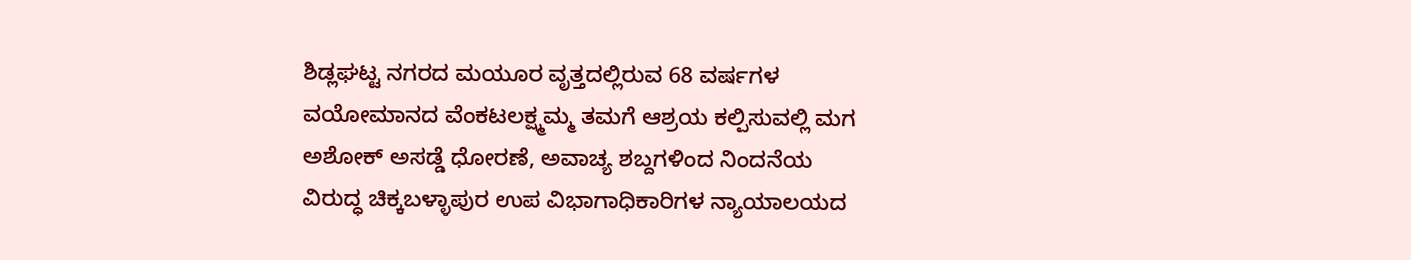ಶಿಡ್ಲಘಟ್ಟ ನಗರದ ಮಯೂರ ವೃತ್ತದಲ್ಲಿರುವ 68 ವರ್ಷಗಳ ವಯೋಮಾನದ ವೆಂಕಟಲಕ್ಷ್ಮಮ್ಮ ತಮಗೆ ಆಶ್ರಯ ಕಲ್ಪಿಸುವಲ್ಲಿ ಮಗ ಅಶೋಕ್ ಅಸಡ್ಡೆ ಧೋರಣೆ, ಅವಾಚ್ಯ ಶಬ್ದಗಳಿಂದ ನಿಂದನೆಯ ವಿರುದ್ಧ ಚಿಕ್ಕಬಳ್ಳಾಪುರ ಉಪ ವಿಭಾಗಾಧಿಕಾರಿಗಳ ನ್ಯಾಯಾಲಯದ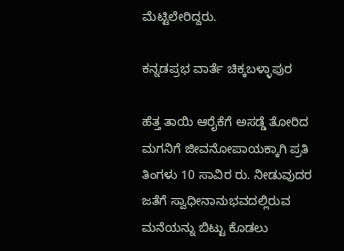ಮೆಟ್ಟಿಲೇರಿದ್ದರು.

ಕನ್ನಡಪ್ರಭ ವಾರ್ತೆ ಚಿಕ್ಕಬಳ್ಳಾಪುರ

ಹೆತ್ತ ತಾಯಿ ಆರೈಕೆಗೆ ಅಸಡ್ಡೆ ತೋರಿದ ಮಗನಿಗೆ ಜೀವನೋಪಾಯಕ್ಕಾಗಿ ಪ್ರತಿ ತಿಂಗಳು 10 ಸಾವಿರ ರು. ನೀಡುವುದರ ಜತೆಗೆ ಸ್ವಾಧೀನಾನುಭವದಲ್ಲಿರುವ ಮನೆಯನ್ನು ಬಿಟ್ಟು ಕೊಡಲು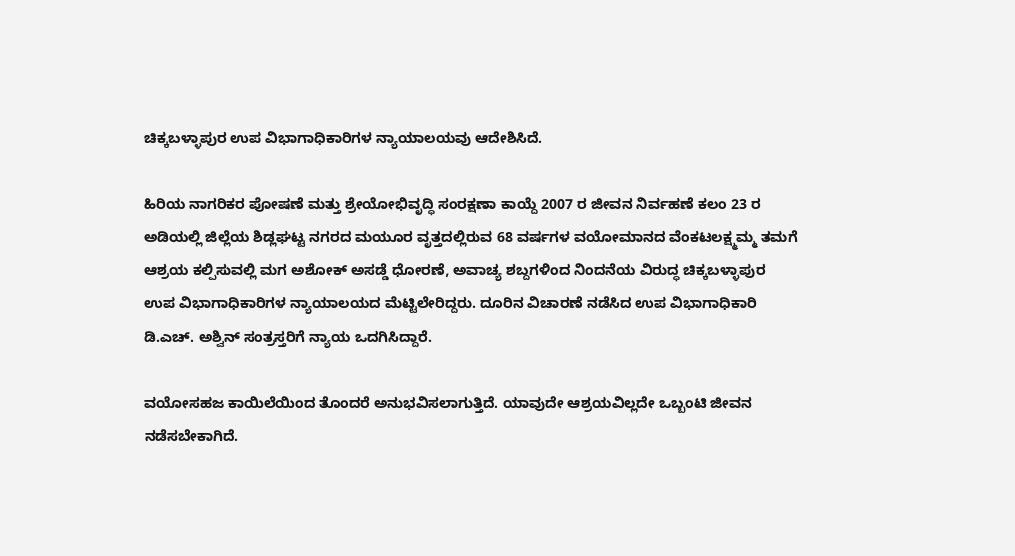ಚಿಕ್ಕಬಳ್ಳಾಪುರ ಉಪ ವಿಭಾಗಾಧಿಕಾರಿಗಳ ನ್ಯಾಯಾಲಯವು ಆದೇಶಿಸಿದೆ.

ಹಿರಿಯ ನಾಗರಿಕರ ಪೋಷಣೆ ಮತ್ತು ಶ್ರೇಯೋಭಿವೃದ್ಧಿ ಸಂರಕ್ಷಣಾ ಕಾಯ್ದೆ 2007 ರ ಜೀವನ ನಿರ್ವಹಣೆ ಕಲಂ 23 ರ ಅಡಿಯಲ್ಲಿ ಜಿಲ್ಲೆಯ ಶಿಡ್ಲಘಟ್ಟ ನಗರದ ಮಯೂರ ವೃತ್ತದಲ್ಲಿರುವ 68 ವರ್ಷಗಳ ವಯೋಮಾನದ ವೆಂಕಟಲಕ್ಷ್ಮಮ್ಮ ತಮಗೆ ಆಶ್ರಯ ಕಲ್ಪಿಸುವಲ್ಲಿ ಮಗ ಅಶೋಕ್ ಅಸಡ್ಡೆ ಧೋರಣೆ, ಅವಾಚ್ಯ ಶಬ್ದಗಳಿಂದ ನಿಂದನೆಯ ವಿರುದ್ಧ ಚಿಕ್ಕಬಳ್ಳಾಪುರ ಉಪ ವಿಭಾಗಾಧಿಕಾರಿಗಳ ನ್ಯಾಯಾಲಯದ ಮೆಟ್ಟಿಲೇರಿದ್ದರು. ದೂರಿನ ವಿಚಾರಣೆ ನಡೆಸಿದ ಉಪ ವಿಭಾಗಾಧಿಕಾರಿ ಡಿ.ಎಚ್‌. ಅಶ್ವಿನ್‌ ಸಂತ್ರಸ್ತರಿಗೆ ನ್ಯಾಯ ಒದಗಿಸಿದ್ದಾರೆ.

ವಯೋಸಹಜ ಕಾಯಿಲೆಯಿಂದ ತೊಂದರೆ ಅನುಭವಿಸಲಾಗುತ್ತಿದೆ. ಯಾವುದೇ ಆಶ್ರಯವಿಲ್ಲದೇ ಒಬ್ಬಂಟಿ ಜೀವನ ನಡೆಸಬೇಕಾಗಿದೆ.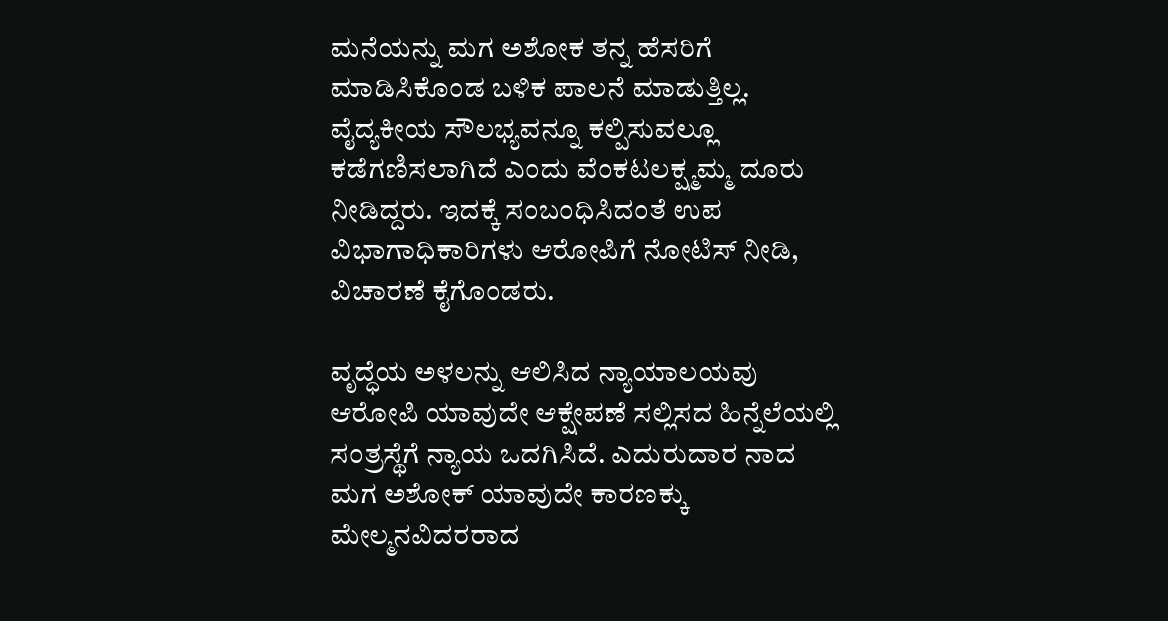ಮನೆಯನ್ನು ಮಗ ಅಶೋಕ ತನ್ನ ಹೆಸರಿಗೆ ಮಾಡಿಸಿಕೊಂಡ ಬಳಿಕ ಪಾಲನೆ ಮಾಡುತ್ತಿಲ್ಲ. ವೈದ್ಯಕೀಯ ಸೌಲಭ್ಯವನ್ನೂ ಕಲ್ಪಿಸುವಲ್ಲೂ ಕಡೆಗಣಿಸಲಾಗಿದೆ ಎಂದು ವೆಂಕಟಲಕ್ಷ್ಮಮ್ಮ ದೂರು ನೀಡಿದ್ದರು. ಇದಕ್ಕೆ ಸಂಬಂಧಿಸಿದಂತೆ ಉಪ ವಿಭಾಗಾಧಿಕಾರಿಗಳು ಆರೋಪಿಗೆ ನೋಟಿಸ್‌ ನೀಡಿ, ವಿಚಾರಣೆ ಕೈಗೊಂಡರು.

ವೃದ್ಧೆಯ ಅಳಲನ್ನು ಆಲಿಸಿದ ನ್ಯಾಯಾಲಯವು ಆರೋಪಿ ಯಾವುದೇ ಆಕ್ಷೇಪಣೆ ಸಲ್ಲಿಸದ ಹಿನ್ನೆಲೆಯಲ್ಲಿ ಸಂತ್ರಸ್ಥೆಗೆ ನ್ಯಾಯ ಒದಗಿಸಿದೆ. ಎದುರುದಾರ ನಾದ ಮಗ ಅಶೋಕ್ ಯಾವುದೇ ಕಾರಣಕ್ಕು ಮೇಲ್ಮನವಿದರರಾದ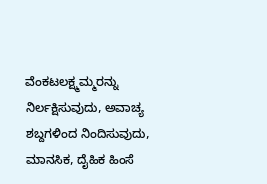ವೆಂಕಟಲಕ್ಷ್ಮಮ್ಮರನ್ನು ನಿರ್ಲಕ್ಷಿಸುವುದು, ಅವಾಚ್ಯ ಶಬ್ದಗಳಿಂದ ನಿಂದಿಸುವುದು, ಮಾನಸಿಕ, ದೈಹಿಕ ಹಿಂಸೆ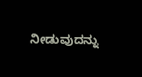ನೀಡುವುದನ್ನು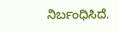ನಿರ್ಬಂಧಿಸಿದೆ.